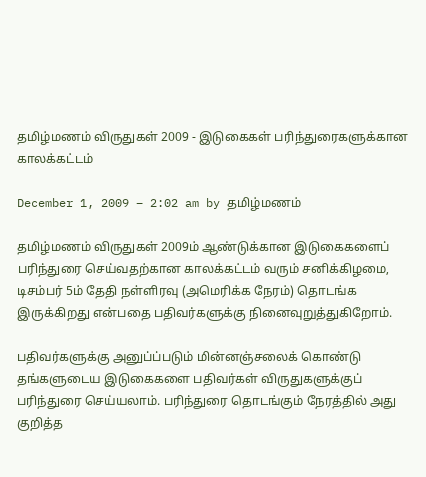தமிழ்மணம் விருதுகள் 2009 - இடுகைகள் பரிந்துரைகளுக்கான காலக்கட்டம்

December 1, 2009 – 2:02 am by தமிழ்மணம்

தமிழ்மணம் விருதுகள் 2009ம் ஆண்டுக்கான இடுகைகளைப் பரிந்துரை செய்வதற்கான காலக்கட்டம் வரும் சனிக்கிழமை, டிசம்பர் 5ம் தேதி நள்ளிரவு (அமெரிக்க நேரம்) தொடங்க இருக்கிறது என்பதை பதிவர்களுக்கு நினைவுறுத்துகிறோம்.

பதிவர்களுக்கு அனுப்ப்படும் மின்னஞ்சலைக் கொண்டு தங்களுடைய இடுகைகளை பதிவர்கள் விருதுகளுக்குப் பரிந்துரை செய்யலாம். பரிந்துரை தொடங்கும் நேரத்தில் அது குறித்த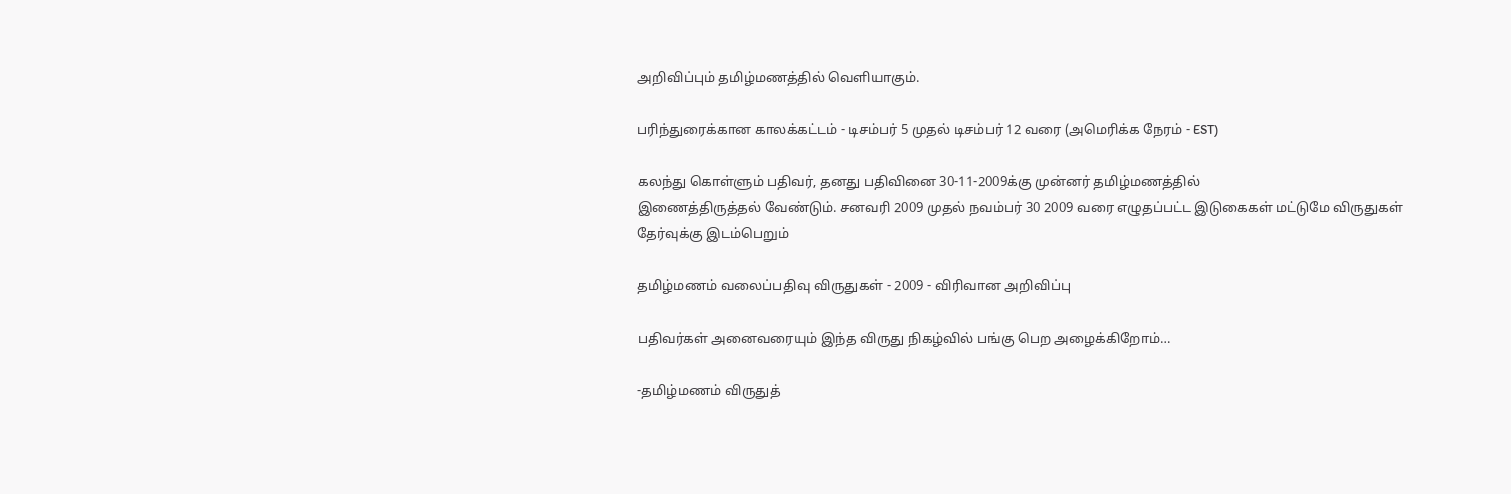அறிவிப்பும் தமிழ்மணத்தில் வெளியாகும்.

பரிந்துரைக்கான காலக்கட்டம் - டிசம்பர் 5 முதல் டிசம்பர் 12 வரை (அமெரிக்க நேரம் - EST)

கலந்து கொள்ளும் பதிவர், தனது பதிவினை 30-11-2009க்கு முன்னர் தமிழ்மணத்தில்
இணைத்திருத்தல் வேண்டும். சனவரி 2009 முதல் நவம்பர் 30 2009 வரை எழுதப்பட்ட இடுகைகள் மட்டுமே விருதுகள் தேர்வுக்கு இடம்பெறும்

தமிழ்மணம் வலைப்பதிவு விருதுகள் - 2009 - விரிவான அறிவிப்பு

பதிவர்கள் அனைவரையும் இந்த விருது நிகழ்வில் பங்கு பெற அழைக்கிறோம்…

-தமிழ்மணம் விருதுத்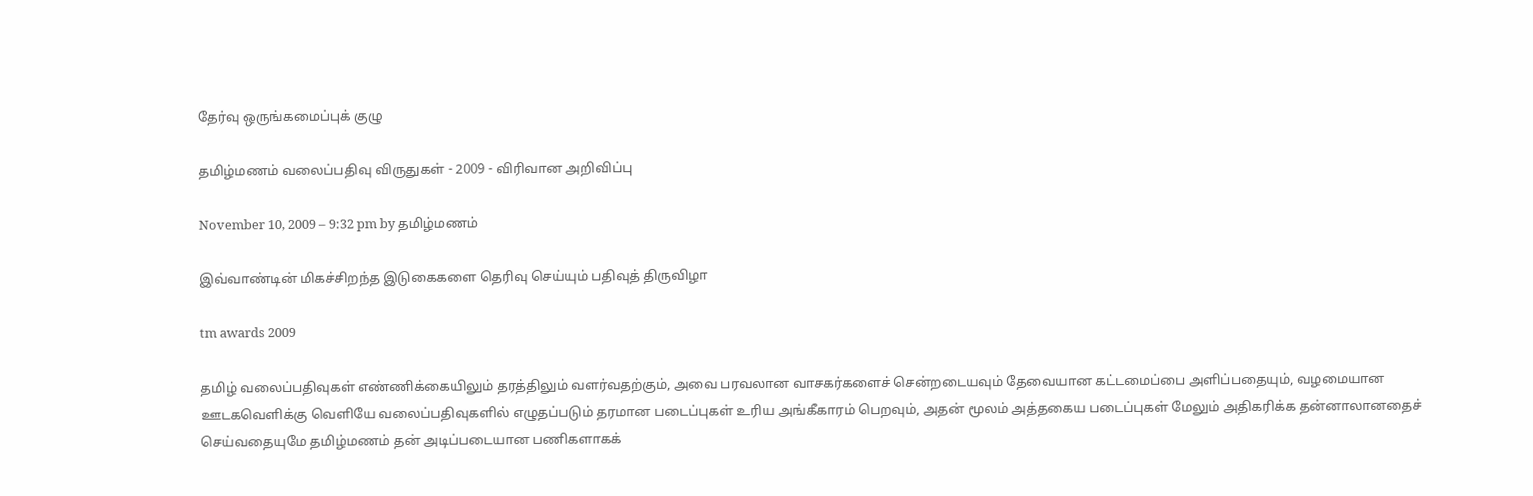தேர்வு ஒருங்கமைப்புக் குழு

தமிழ்மணம் வலைப்பதிவு விருதுகள் - 2009 - விரிவான அறிவிப்பு

November 10, 2009 – 9:32 pm by தமிழ்மணம்

இவ்வாண்டின் மிகச்சிறந்த இடுகைகளை தெரிவு செய்யும் பதிவுத் திருவிழா

tm awards 2009

தமிழ் வலைப்பதிவுகள் எண்ணிக்கையிலும் தரத்திலும் வளர்வதற்கும், அவை பரவலான வாசகர்களைச் சென்றடையவும் தேவையான கட்டமைப்பை அளிப்பதையும், வழமையான ஊடகவெளிக்கு வெளியே வலைப்பதிவுகளில் எழுதப்படும் தரமான படைப்புகள் உரிய அங்கீகாரம் பெறவும், அதன் மூலம் அத்தகைய படைப்புகள் மேலும் அதிகரிக்க தன்னாலானதைச் செய்வதையுமே தமிழ்மணம் தன் அடிப்படையான பணிகளாகக்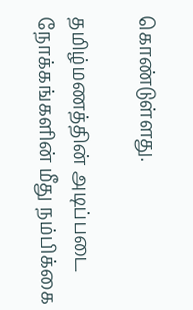கொண்டுள்ளது.

தமிழ்மணத்தின் அடிப்படை நோக்கங்களின் மீது நம்பிக்கை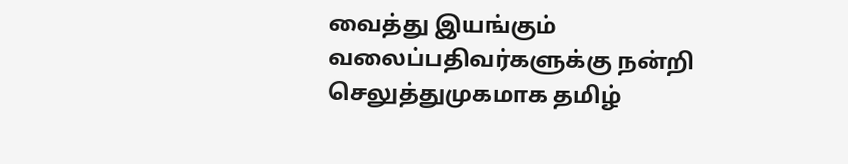வைத்து இயங்கும் வலைப்பதிவர்களுக்கு நன்றி செலுத்துமுகமாக தமிழ்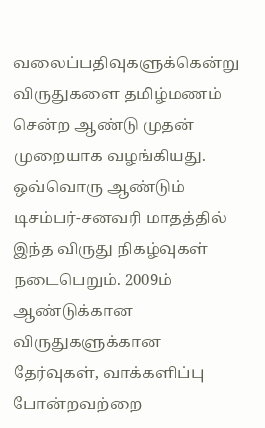வலைப்பதிவுகளுக்கென்று விருதுகளை தமிழ்மணம் சென்ற ஆண்டு முதன் முறையாக வழங்கியது. ஒவ்வொரு ஆண்டும் டிசம்பர்-சனவரி மாதத்தில் இந்த விருது நிகழ்வுகள் நடைபெறும். 2009ம் ஆண்டுக்கான விருதுகளுக்கான தேர்வுகள், வாக்களிப்பு போன்றவற்றை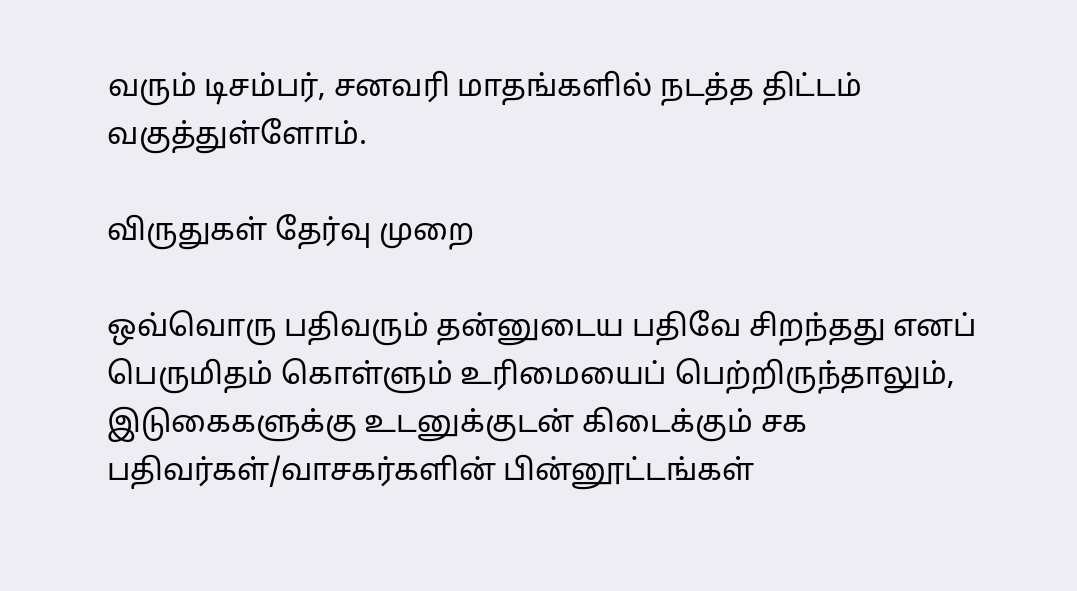வரும் டிசம்பர், சனவரி மாதங்களில் நடத்த திட்டம் வகுத்துள்ளோம்.

விருதுகள் தேர்வு முறை

ஒவ்வொரு பதிவரும் தன்னுடைய பதிவே சிறந்தது எனப் பெருமிதம் கொள்ளும் உரிமையைப் பெற்றிருந்தாலும், இடுகைகளுக்கு உடனுக்குடன் கிடைக்கும் சக பதிவர்கள்/வாசகர்களின் பின்னூட்டங்கள்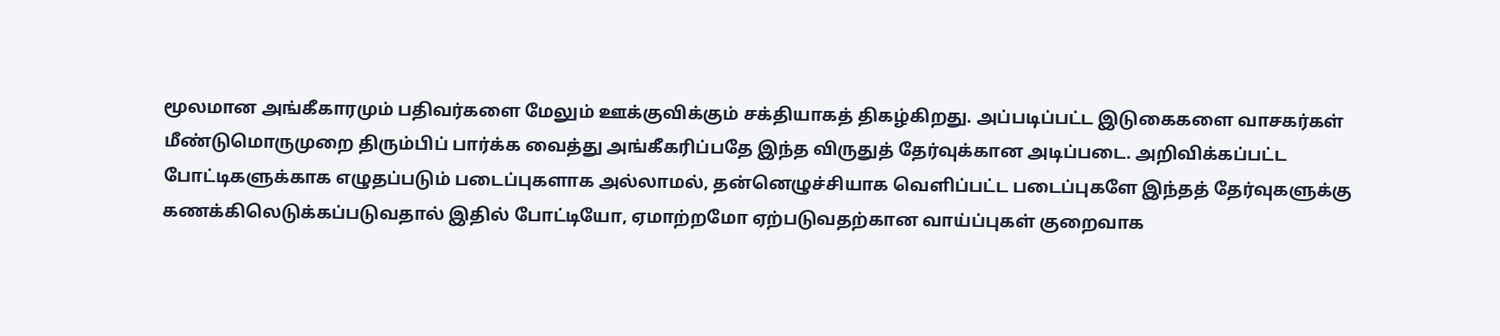மூலமான அங்கீகாரமும் பதிவர்களை மேலும் ஊக்குவிக்கும் சக்தியாகத் திகழ்கிறது. அப்படிப்பட்ட இடுகைகளை வாசகர்கள் மீண்டுமொருமுறை திரும்பிப் பார்க்க வைத்து அங்கீகரிப்பதே இந்த விருதுத் தேர்வுக்கான அடிப்படை. அறிவிக்கப்பட்ட போட்டிகளுக்காக எழுதப்படும் படைப்புகளாக அல்லாமல், தன்னெழுச்சியாக வெளிப்பட்ட படைப்புகளே இந்தத் தேர்வுகளுக்கு கணக்கிலெடுக்கப்படுவதால் இதில் போட்டியோ, ஏமாற்றமோ ஏற்படுவதற்கான வாய்ப்புகள் குறைவாக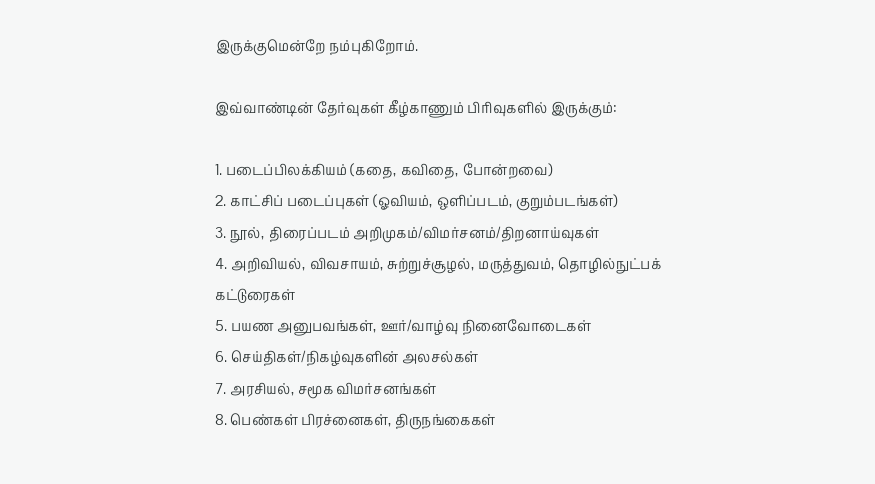இருக்குமென்றே நம்புகிறோம்.

இவ்வாண்டின் தேர்வுகள் கீழ்காணும் பிரிவுகளில் இருக்கும்:

1. படைப்பிலக்கியம் (கதை, கவிதை, போன்றவை)
2. காட்சிப் படைப்புகள் (ஓவியம், ஒளிப்படம், குறும்படங்கள்)
3. நூல், திரைப்படம் அறிமுகம்/விமர்சனம்/திறனாய்வுகள்
4. அறிவியல், விவசாயம், சுற்றுச்சூழல், மருத்துவம், தொழில்நுட்பக் கட்டுரைகள்
5. பயண அனுபவங்கள், ஊர்/வாழ்வு நினைவோடைகள்
6. செய்திகள்/நிகழ்வுகளின் அலசல்கள்
7. அரசியல், சமூக விமர்சனங்கள்
8. பெண்கள் பிரச்னைகள், திருநங்கைகள்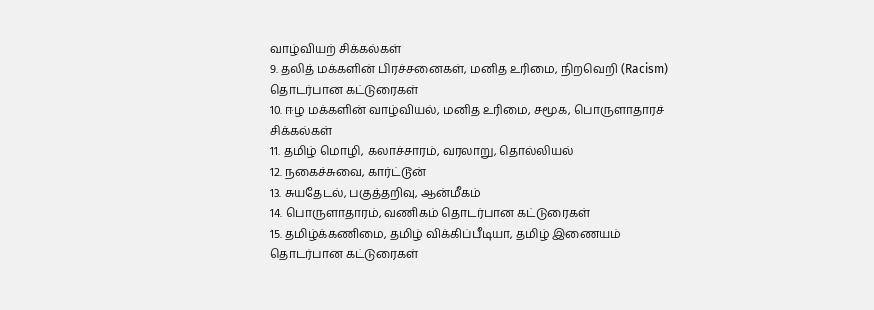வாழ்வியற் சிக்கல்கள்
9. தலித் மக்களின் பிரச்சனைகள், மனித உரிமை, நிறவெறி (Racism) தொடர்பான கட்டுரைகள்
10. ஈழ மக்களின் வாழ்வியல், மனித உரிமை, சமூக, பொருளாதாரச் சிக்கல்கள்
11. தமிழ் மொழி, கலாச்சாரம், வரலாறு, தொல்லியல்
12. நகைச்சுவை, கார்ட்டூன்
13. சுயதேடல், பகுத்தறிவு, ஆன்மீகம்
14. பொருளாதாரம், வணிகம் தொடர்பான கட்டுரைகள்
15. தமிழ்க்கணிமை, தமிழ் விக்கிப்பீடியா, தமிழ் இணையம் தொடர்பான கட்டுரைகள்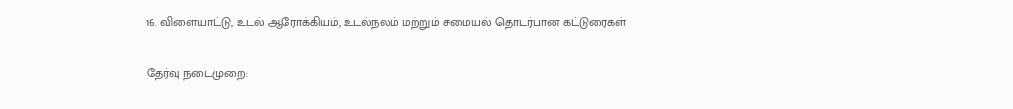16. விளையாட்டு, உடல் ஆரோக்கியம், உடல்நலம் மற்றும் சமையல் தொடர்பான கட்டுரைகள்

தேர்வு நடைமுறை: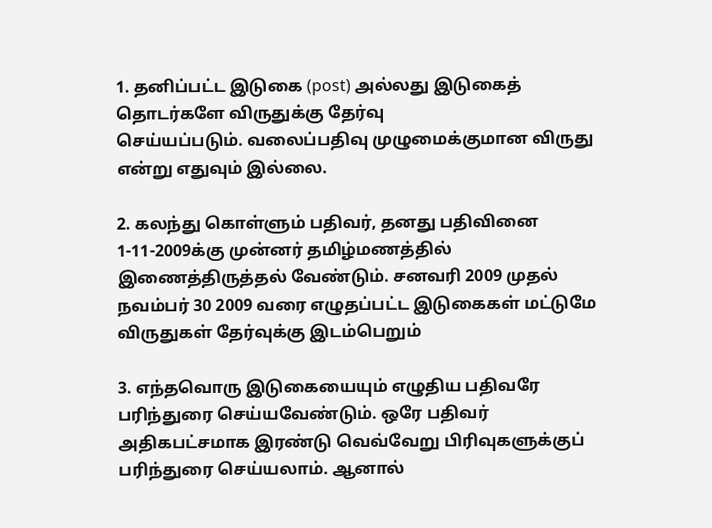1. தனிப்பட்ட இடுகை (post) அல்லது இடுகைத் தொடர்களே விருதுக்கு தேர்வு
செய்யப்படும். வலைப்பதிவு முழுமைக்குமான விருது என்று எதுவும் இல்லை.

2. கலந்து கொள்ளும் பதிவர், தனது பதிவினை 1-11-2009க்கு முன்னர் தமிழ்மணத்தில்
இணைத்திருத்தல் வேண்டும். சனவரி 2009 முதல் நவம்பர் 30 2009 வரை எழுதப்பட்ட இடுகைகள் மட்டுமே விருதுகள் தேர்வுக்கு இடம்பெறும்

3. எந்தவொரு இடுகையையும் எழுதிய பதிவரே பரிந்துரை செய்யவேண்டும். ஒரே பதிவர்
அதிகபட்சமாக இரண்டு வெவ்வேறு பிரிவுகளுக்குப் பரிந்துரை செய்யலாம். ஆனால்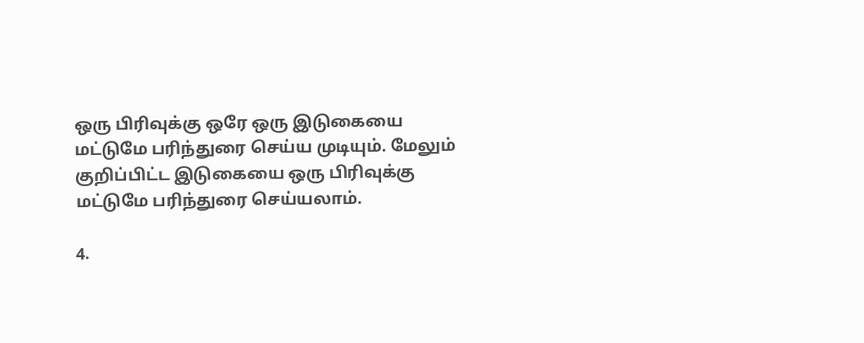ஒரு பிரிவுக்கு ஒரே ஒரு இடுகையை மட்டுமே பரிந்துரை செய்ய முடியும். மேலும்
குறிப்பிட்ட இடுகையை ஒரு பிரிவுக்கு மட்டுமே பரிந்துரை செய்யலாம்.

4.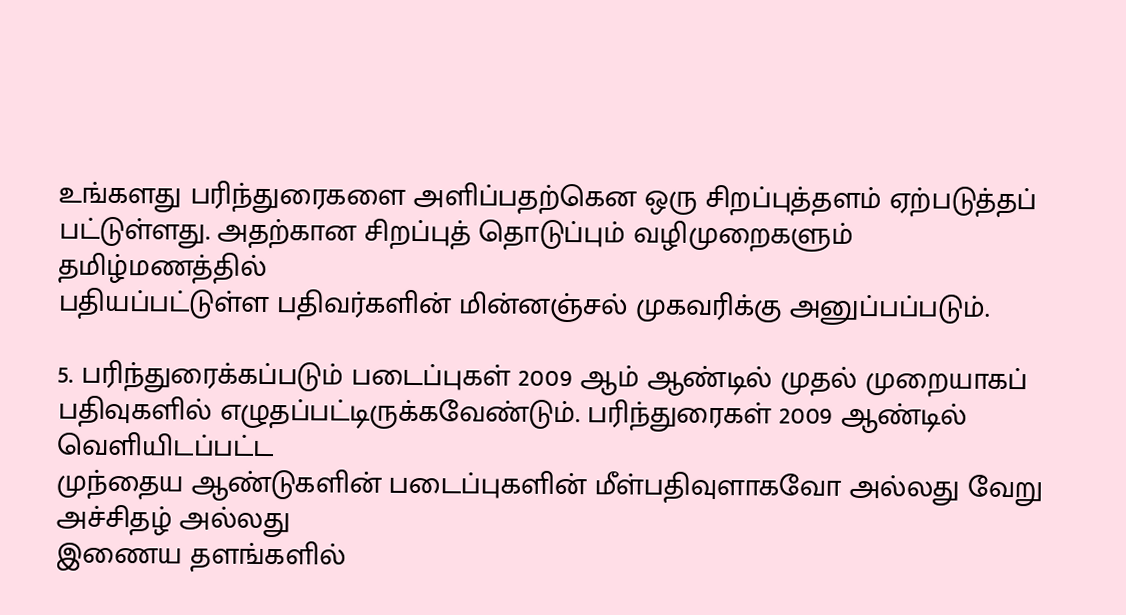உங்களது பரிந்துரைகளை அளிப்பதற்கென ஒரு சிறப்புத்தளம் ஏற்படுத்தப்
பட்டுள்ளது. அதற்கான சிறப்புத் தொடுப்பும் வழிமுறைகளும் தமிழ்மணத்தில்
பதியப்பட்டுள்ள பதிவர்களின் மின்னஞ்சல் முகவரிக்கு அனுப்பப்படும்.

5. பரிந்துரைக்கப்படும் படைப்புகள் 2009 ஆம் ஆண்டில் முதல் முறையாகப்
பதிவுகளில் எழுதப்பட்டிருக்கவேண்டும். பரிந்துரைகள் 2009 ஆண்டில் வெளியிடப்பட்ட
முந்தைய ஆண்டுகளின் படைப்புகளின் மீள்பதிவுளாகவோ அல்லது வேறு அச்சிதழ் அல்லது
இணைய தளங்களில்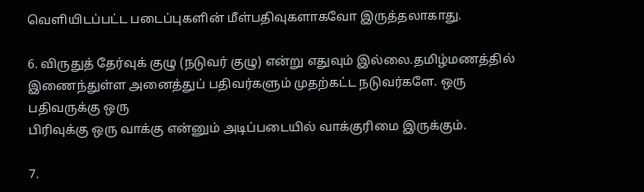வெளியிடப்பட்ட படைப்புகளின் மீள்பதிவுகளாகவோ இருத்தலாகாது.

6. விருதுத் தேர்வுக் குழு (நடுவர் குழு) என்று எதுவும் இல்லை.தமிழ்மணத்தில்
இணைந்துள்ள அனைத்துப் பதிவர்களும் முதற்கட்ட நடுவர்களே. ஒரு பதிவருக்கு ஒரு
பிரிவுக்கு ஒரு வாக்கு என்னும் அடிப்படையில் வாக்குரிமை இருக்கும்.

7.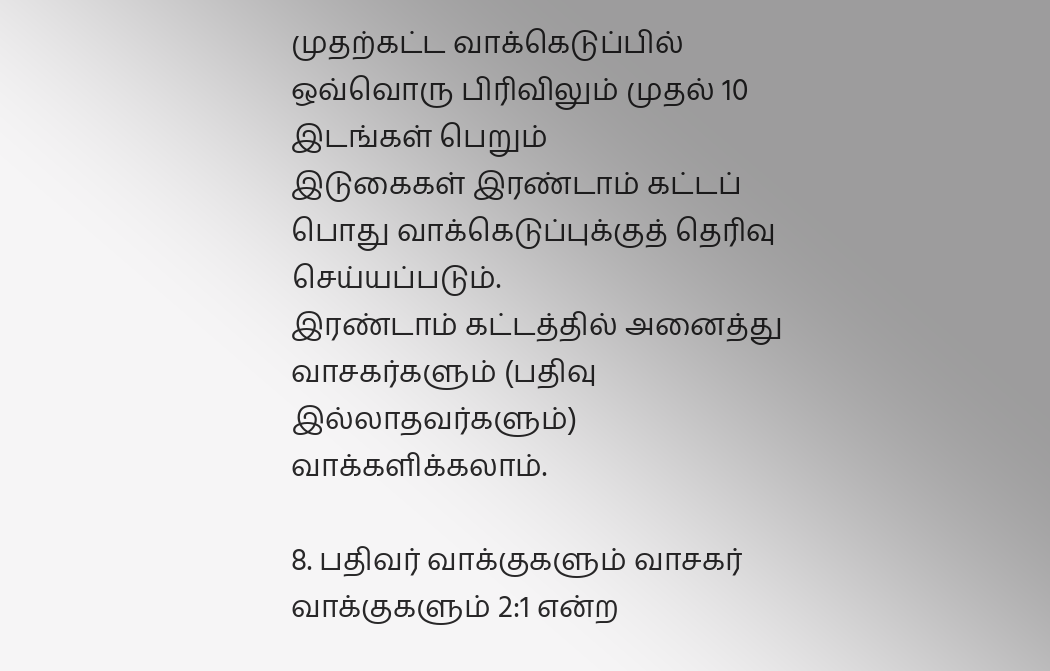முதற்கட்ட வாக்கெடுப்பில் ஒவ்வொரு பிரிவிலும் முதல் 10 இடங்கள் பெறும்
இடுகைகள் இரண்டாம் கட்டப் பொது வாக்கெடுப்புக்குத் தெரிவு செய்யப்படும்.
இரண்டாம் கட்டத்தில் அனைத்து வாசகர்களும் (பதிவு இல்லாதவர்களும்)
வாக்களிக்கலாம்.

8. பதிவர் வாக்குகளும் வாசகர் வாக்குகளும் 2:1 என்ற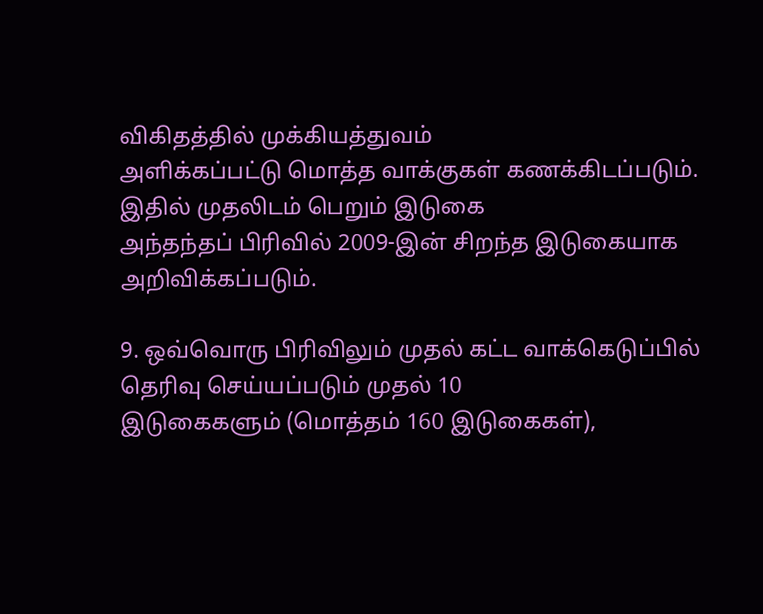விகிதத்தில் முக்கியத்துவம்
அளிக்கப்பட்டு மொத்த வாக்குகள் கணக்கிடப்படும். இதில் முதலிடம் பெறும் இடுகை
அந்தந்தப் பிரிவில் 2009-இன் சிறந்த இடுகையாக அறிவிக்கப்படும்.

9. ஒவ்வொரு பிரிவிலும் முதல் கட்ட வாக்கெடுப்பில் தெரிவு செய்யப்படும் முதல் 10
இடுகைகளும் (மொத்தம் 160 இடுகைகள்),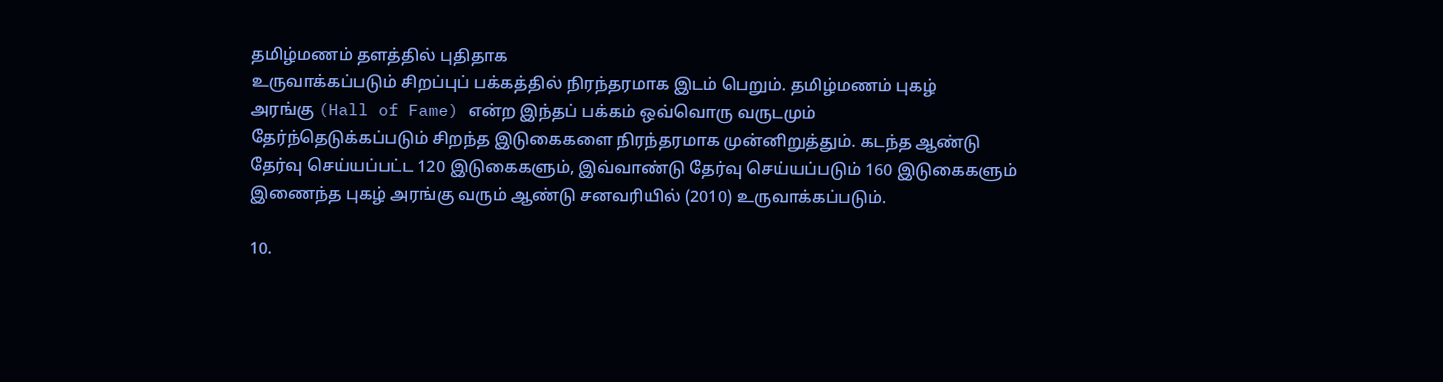தமிழ்மணம் தளத்தில் புதிதாக
உருவாக்கப்படும் சிறப்புப் பக்கத்தில் நிரந்தரமாக இடம் பெறும். தமிழ்மணம் புகழ்
அரங்கு (Hall of Fame) என்ற இந்தப் பக்கம் ஒவ்வொரு வருடமும்
தேர்ந்தெடுக்கப்படும் சிறந்த இடுகைகளை நிரந்தரமாக முன்னிறுத்தும். கடந்த ஆண்டு தேர்வு செய்யப்பட்ட 120 இடுகைகளும், இவ்வாண்டு தேர்வு செய்யப்படும் 160 இடுகைகளும் இணைந்த புகழ் அரங்கு வரும் ஆண்டு சனவரியில் (2010) உருவாக்கப்படும்.

10.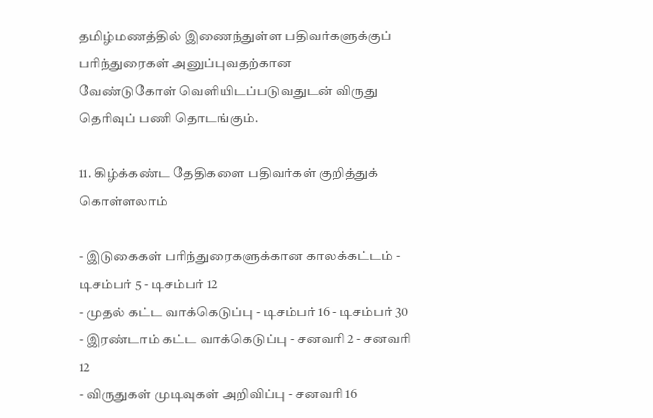தமிழ்மணத்தில் இணைந்துள்ள பதிவர்களுக்குப் பரிந்துரைகள் அனுப்புவதற்கான
வேண்டுகோள் வெளியிடப்படுவதுடன் விருது தெரிவுப் பணி தொடங்கும்.

11. கிழ்க்கண்ட தேதிகளை பதிவர்கள் குறித்துக் கொள்ளலாம்

- இடுகைகள் பரிந்துரைகளுக்கான காலக்கட்டம் - டிசம்பர் 5 - டிசம்பர் 12
- முதல் கட்ட வாக்கெடுப்பு - டிசம்பர் 16 - டிசம்பர் 30
- இரண்டாம் கட்ட வாக்கெடுப்பு - சனவரி 2 - சனவரி 12
- விருதுகள் முடிவுகள் அறிவிப்பு - சனவரி 16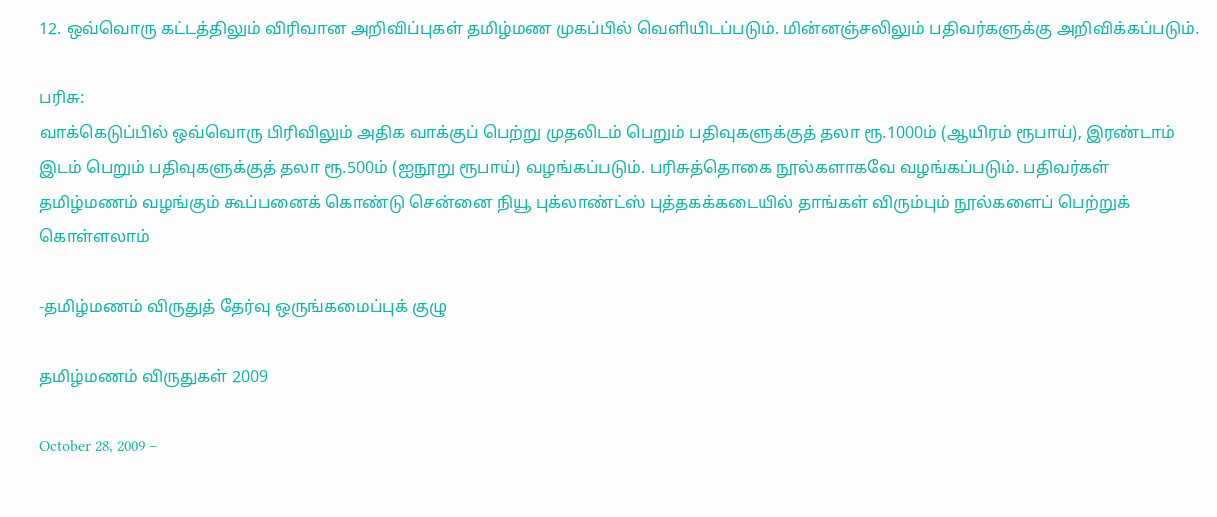12. ஒவ்வொரு கட்டத்திலும் விரிவான அறிவிப்புகள் தமிழ்மண முகப்பில் வெளியிடப்படும். மின்னஞ்சலிலும் பதிவர்களுக்கு அறிவிக்கப்படும்.

பரிசு:
வாக்கெடுப்பில் ஒவ்வொரு பிரிவிலும் அதிக வாக்குப் பெற்று முதலிடம் பெறும் பதிவுகளுக்குத் தலா ரூ.1000ம் (ஆயிரம் ரூபாய்), இரண்டாம் இடம் பெறும் பதிவுகளுக்குத் தலா ரூ.500ம் (ஐநூறு ரூபாய்) வழங்கப்படும். பரிசுத்தொகை நூல்களாகவே வழங்கப்படும். பதிவர்கள் தமிழ்மணம் வழங்கும் கூப்பனைக் கொண்டு சென்னை நியூ புக்லாண்ட்ஸ் புத்தகக்கடையில் தாங்கள் விரும்பும் நூல்களைப் பெற்றுக் கொள்ளலாம்

-தமிழ்மணம் விருதுத் தேர்வு ஒருங்கமைப்புக் குழு

தமிழ்மணம் விருதுகள் 2009

October 28, 2009 –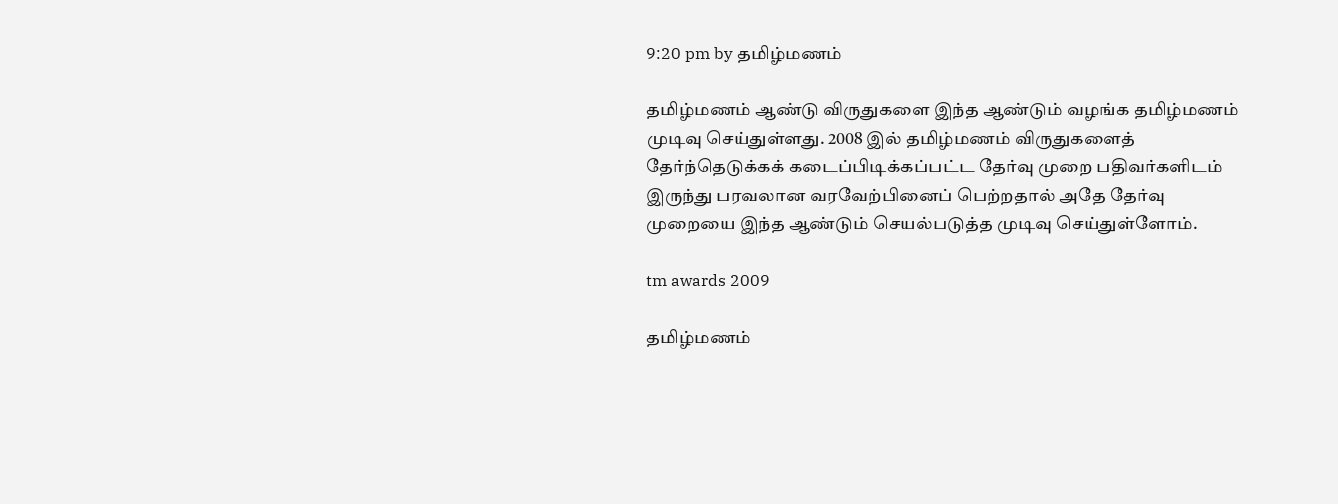9:20 pm by தமிழ்மணம்

தமிழ்மணம் ஆண்டு விருதுகளை இந்த ஆண்டும் வழங்க தமிழ்மணம் முடிவு செய்துள்ளது. 2008 இல் தமிழ்மணம் விருதுகளைத் தேர்ந்தெடுக்கக் கடைப்பிடிக்கப்பட்ட தேர்வு முறை பதிவர்களிடம் இருந்து பரவலான வரவேற்பினைப் பெற்றதால் அதே தேர்வு முறையை இந்த ஆண்டும் செயல்படுத்த முடிவு செய்துள்ளோம்.

tm awards 2009

தமிழ்மணம்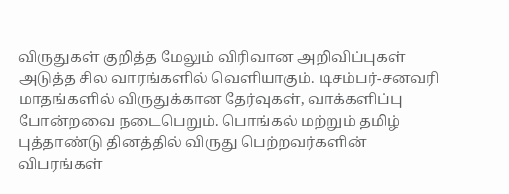விருதுகள் குறித்த மேலும் விரிவான அறிவிப்புகள் அடுத்த சில வாரங்களில் வெளியாகும். டிசம்பர்-சனவரி மாதங்களில் விருதுக்கான தேர்வுகள், வாக்களிப்பு போன்றவை நடைபெறும். பொங்கல் மற்றும் தமிழ் புத்தாண்டு தினத்தில் விருது பெற்றவர்களின் விபரங்கள்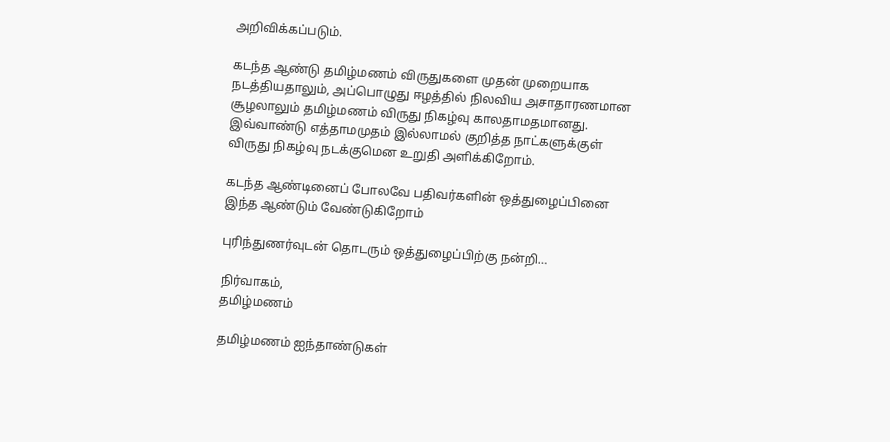அறிவிக்கப்படும்.

கடந்த ஆண்டு தமிழ்மணம் விருதுகளை முதன் முறையாக நடத்தியதாலும், அப்பொழுது ஈழத்தில் நிலவிய அசாதாரணமான சூழலாலும் தமிழ்மணம் விருது நிகழ்வு காலதாமதமானது. இவ்வாண்டு எத்தாமமுதம் இல்லாமல் குறித்த நாட்களுக்குள் விருது நிகழ்வு நடக்குமென உறுதி அளிக்கிறோம்.

கடந்த ஆண்டினைப் போலவே பதிவர்களின் ஒத்துழைப்பினை இந்த ஆண்டும் வேண்டுகிறோம்

புரிந்துணர்வுடன் தொடரும் ஒத்துழைப்பிற்கு நன்றி…

நிர்வாகம்,
தமிழ்மணம்

தமிழ்மணம் ஐந்தாண்டுகள்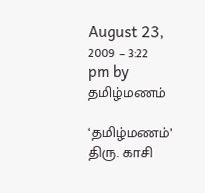August 23, 2009 – 3:22 pm by தமிழ்மணம்

‘தமிழ்மணம்’ திரு. காசி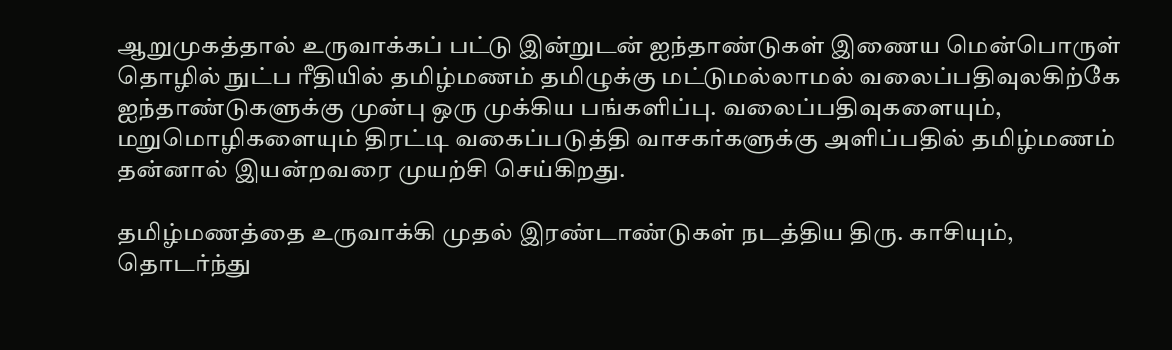ஆறுமுகத்தால் உருவாக்கப் பட்டு இன்றுடன் ஐந்தாண்டுகள் இணைய மென்பொருள் தொழில் நுட்ப ரீதியில் தமிழ்மணம் தமிழுக்கு மட்டுமல்லாமல் வலைப்பதிவுலகிற்கே ஐந்தாண்டுகளுக்கு முன்பு ஒரு முக்கிய பங்களிப்பு. வலைப்பதிவுகளையும், மறுமொழிகளையும் திரட்டி வகைப்படுத்தி வாசகர்களுக்கு அளிப்பதில் தமிழ்மணம் தன்னால் இயன்றவரை முயற்சி செய்கிறது.

தமிழ்மணத்தை உருவாக்கி முதல் இரண்டாண்டுகள் நடத்திய திரு. காசியும், தொடர்ந்து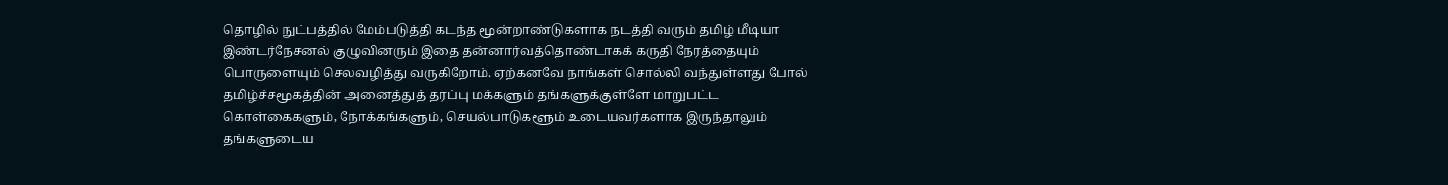தொழில் நுட்பத்தில் மேம்படுத்தி கடந்த மூன்றாண்டுகளாக நடத்தி வரும் தமிழ் மீடியா இண்டர்நேசனல் குழுவினரும் இதை தன்னார்வத்தொண்டாகக் கருதி நேரத்தையும் பொருளையும் செலவழித்து வருகிறோம். ஏற்கனவே நாங்கள் சொல்லி வந்துள்ளது போல் தமிழ்ச்சமூகத்தின் அனைத்துத் தரப்பு மக்களும் தங்களுக்குள்ளே மாறுபட்ட கொள்கைகளும், நோக்கங்களும், செயல்பாடுகளூம் உடையவர்களாக இருந்தாலும் தங்களுடைய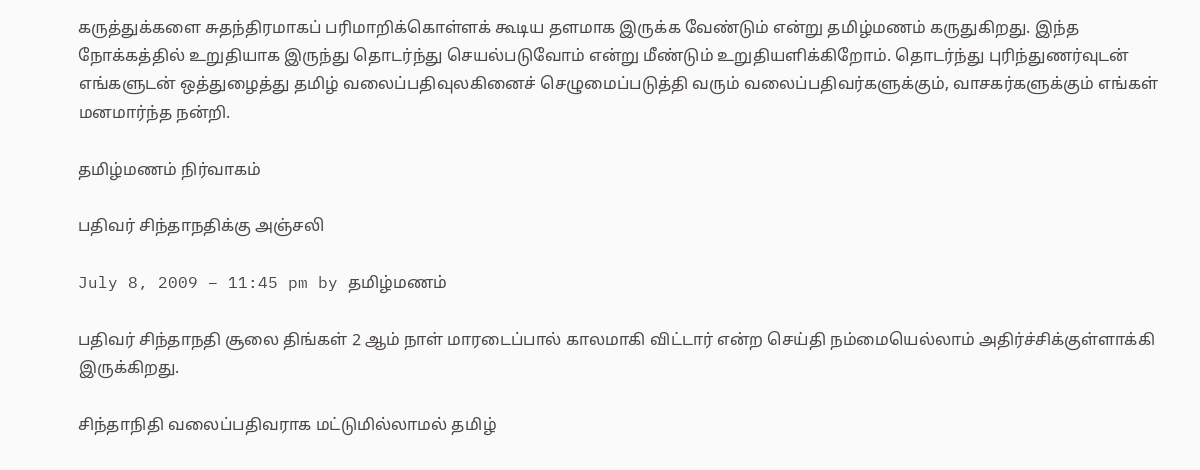கருத்துக்களை சுதந்திரமாகப் பரிமாறிக்கொள்ளக் கூடிய தளமாக இருக்க வேண்டும் என்று தமிழ்மணம் கருதுகிறது. இந்த நோக்கத்தில் உறுதியாக இருந்து தொடர்ந்து செயல்படுவோம் என்று மீண்டும் உறுதியளிக்கிறோம். தொடர்ந்து புரிந்துணர்வுடன் எங்களுடன் ஒத்துழைத்து தமிழ் வலைப்பதிவுலகினைச் செழுமைப்படுத்தி வரும் வலைப்பதிவர்களுக்கும், வாசகர்களுக்கும் எங்கள் மனமார்ந்த நன்றி.

தமிழ்மணம் நிர்வாகம்

பதிவர் சிந்தாநதிக்கு அஞ்சலி

July 8, 2009 – 11:45 pm by தமிழ்மணம்

பதிவர் சிந்தாநதி சூலை திங்கள் 2 ஆம் நாள் மாரடைப்பால் காலமாகி விட்டார் என்ற செய்தி நம்மையெல்லாம் அதிர்ச்சிக்குள்ளாக்கி இருக்கிறது.

சிந்தாநிதி வலைப்பதிவராக மட்டுமில்லாமல் தமிழ்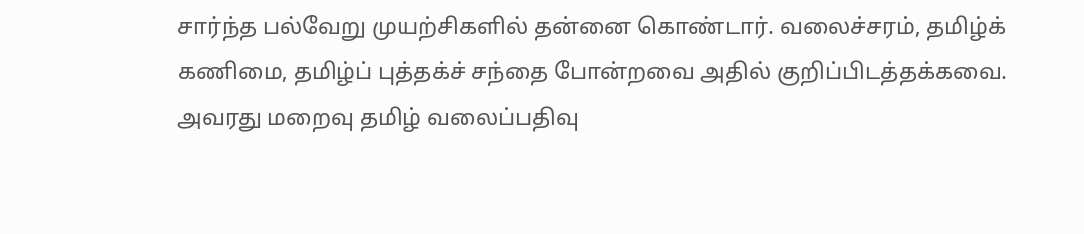சார்ந்த பல்வேறு முயற்சிகளில் தன்னை கொண்டார். வலைச்சரம், தமிழ்க் கணிமை, தமிழ்ப் புத்தக்ச் சந்தை போன்றவை அதில் குறிப்பிடத்தக்கவை. அவரது மறைவு தமிழ் வலைப்பதிவு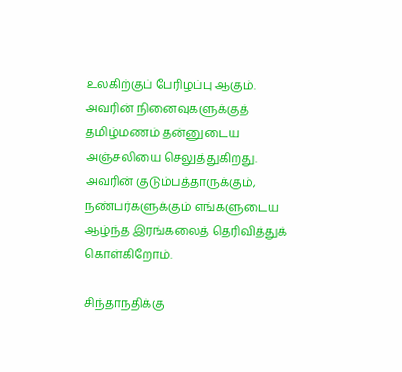உலகிற்குப் பேரிழப்பு ஆகும். அவரின் நினைவுகளுக்குத் தமிழ்மணம் தன்னுடைய அஞ்சலியை செலுத்துகிறது. அவரின் குடும்பத்தாருக்கும், நண்பர்களுக்கும் எங்களுடைய ஆழ்ந்த இரங்கலைத் தெரிவித்துக் கொள்கிறோம்.

சிந்தாநதிக்கு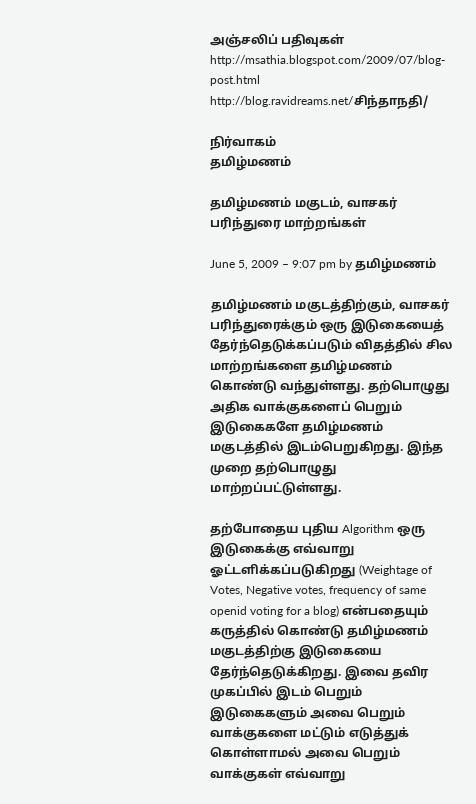அஞ்சலிப் பதிவுகள்
http://msathia.blogspot.com/2009/07/blog-post.html
http://blog.ravidreams.net/சிந்தாநதி/

நிர்வாகம்
தமிழ்மணம்

தமிழ்மணம் மகுடம், வாசகர் பரிந்துரை மாற்றங்கள்

June 5, 2009 – 9:07 pm by தமிழ்மணம்

தமிழ்மணம் மகுடத்திற்கும், வாசகர் பரிந்துரைக்கும் ஒரு இடுகையைத் தேர்ந்தெடுக்கப்படும் விதத்தில் சில மாற்றங்களை தமிழ்மணம் கொண்டு வந்துள்ளது. தற்பொழுது அதிக வாக்குகளைப் பெறும் இடுகைகளே தமிழ்மணம் மகுடத்தில் இடம்பெறுகிறது. இந்த முறை தற்பொழுது மாற்றப்பட்டுள்ளது.

தற்போதைய புதிய Algorithm ஒரு இடுகைக்கு எவ்வாறு ஓட்டளிக்கப்படுகிறது (Weightage of Votes, Negative votes, frequency of same openid voting for a blog) என்பதையும் கருத்தில் கொண்டு தமிழ்மணம் மகுடத்திற்கு இடுகையை தேர்ந்தெடுக்கிறது. இவை தவிர முகப்பில் இடம் பெறும் இடுகைகளும் அவை பெறும் வாக்குகளை மட்டும் எடுத்துக் கொள்ளாமல் அவை பெறும் வாக்குகள் எவ்வாறு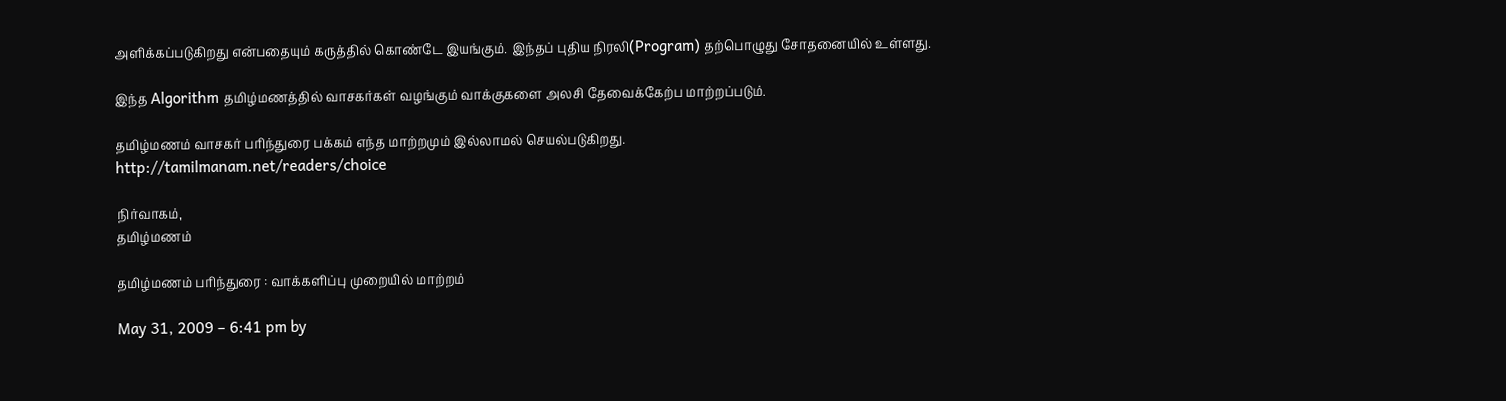அளிக்கப்படுகிறது என்பதையும் கருத்தில் கொண்டே இயங்கும். இந்தப் புதிய நிரலி(Program) தற்பொழுது சோதனையில் உள்ளது.

இந்த Algorithm தமிழ்மணத்தில் வாசகர்கள் வழங்கும் வாக்குகளை அலசி தேவைக்கேற்ப மாற்றப்படும்.

தமிழ்மணம் வாசகர் பரிந்துரை பக்கம் எந்த மாற்றமும் இல்லாமல் செயல்படுகிறது.
http://tamilmanam.net/readers/choice

நிர்வாகம்,
தமிழ்மணம்

தமிழ்மணம் பரிந்துரை : வாக்களிப்பு முறையில் மாற்றம்

May 31, 2009 – 6:41 pm by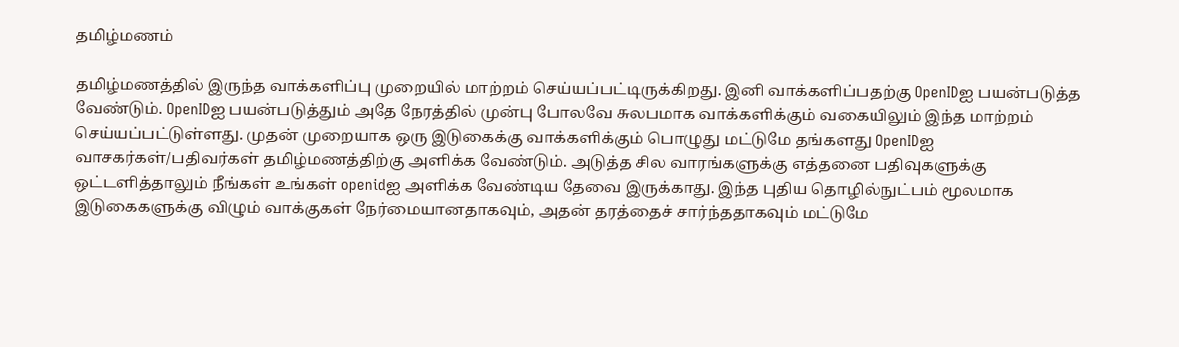தமிழ்மணம்

தமிழ்மணத்தில் இருந்த வாக்களிப்பு முறையில் மாற்றம் செய்யப்பட்டிருக்கிறது. இனி வாக்களிப்பதற்கு OpenIDஐ பயன்படுத்த வேண்டும். OpenIDஐ பயன்படுத்தும் அதே நேரத்தில் முன்பு போலவே சுலபமாக வாக்களிக்கும் வகையிலும் இந்த மாற்றம் செய்யப்பட்டுள்ளது. முதன் முறையாக ஒரு இடுகைக்கு வாக்களிக்கும் பொழுது மட்டுமே தங்களது OpenIDஐ வாசகர்கள்/பதிவர்கள் தமிழ்மணத்திற்கு அளிக்க வேண்டும். அடுத்த சில வாரங்களுக்கு எத்தனை பதிவுகளுக்கு ஒட்டளித்தாலும் நீங்கள் உங்கள் openidஐ அளிக்க வேண்டிய தேவை இருக்காது. இந்த புதிய தொழில்நுட்பம் மூலமாக இடுகைகளுக்கு விழும் வாக்குகள் நேர்மையானதாகவும், அதன் தரத்தைச் சார்ந்ததாகவும் மட்டுமே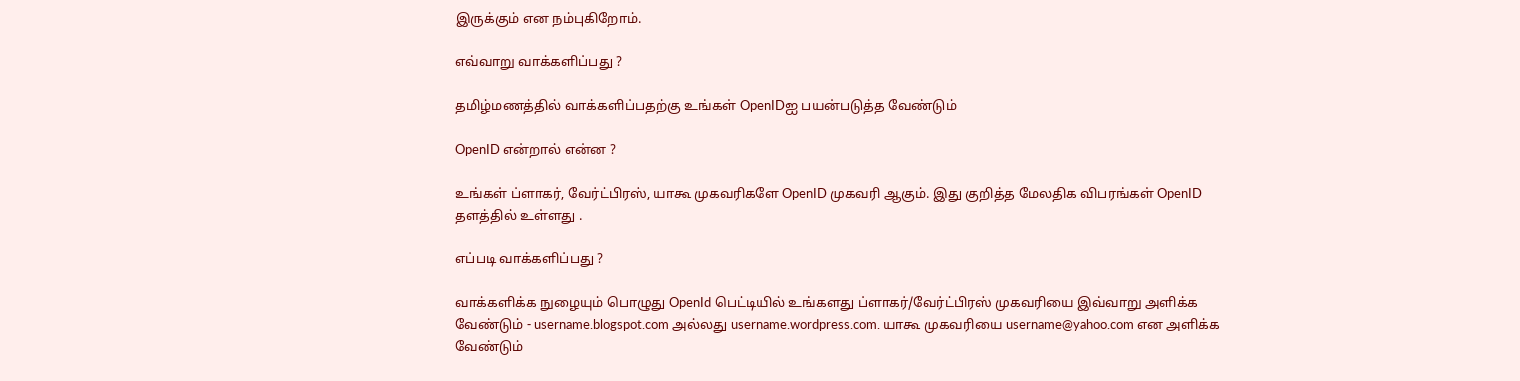இருக்கும் என நம்புகிறோம்.

எவ்வாறு வாக்களிப்பது ?

தமிழ்மணத்தில் வாக்களிப்பதற்கு உங்கள் OpenIDஐ பயன்படுத்த வேண்டும்

OpenID என்றால் என்ன ?

உங்கள் ப்ளாகர், வேர்ட்பிரஸ், யாகூ முகவரிகளே OpenID முகவரி ஆகும். இது குறித்த மேலதிக விபரங்கள் OpenID தளத்தில் உள்ளது .

எப்படி வாக்களிப்பது ?

வாக்களிக்க நுழையும் பொழுது OpenId பெட்டியில் உங்களது ப்ளாகர்/வேர்ட்பிரஸ் முகவரியை இவ்வாறு அளிக்க வேண்டும் - username.blogspot.com அல்லது username.wordpress.com. யாகூ முகவரியை username@yahoo.com என அளிக்க வேண்டும்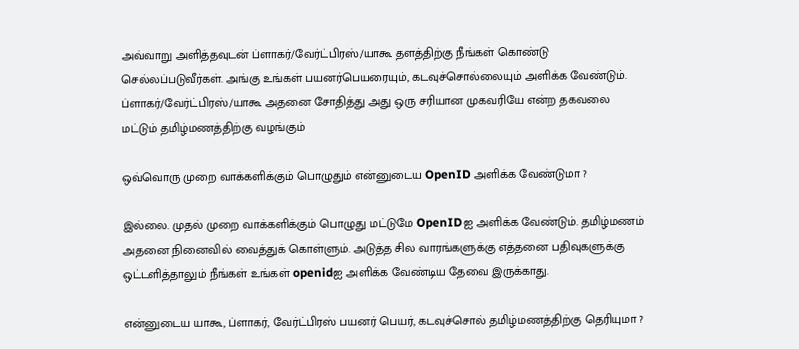அவ்வாறு அளித்தவுடன் ப்ளாகர்/வேர்ட்பிரஸ்/யாகூ தளத்திற்கு நீங்கள் கொண்டு செல்லப்படுவீர்கள். அங்கு உங்கள் பயனர்பெயரையும், கடவுச்சொல்லையும் அளிக்க வேண்டும். ப்ளாகர்/வேர்ட்பிரஸ்/யாகூ அதனை சோதித்து அது ஒரு சரியான முகவரியே என்ற தகவலை மட்டும் தமிழ்மணத்திற்கு வழங்கும்

ஒவ்வொரு முறை வாக்களிக்கும் பொழுதும் என்னுடைய OpenID அளிக்க வேண்டுமா ?

இல்லை. முதல் முறை வாக்களிக்கும் பொழுது மட்டுமே OpenIDஐ அளிக்க வேண்டும். தமிழ்மணம் அதனை நினைவில் வைத்துக் கொள்ளும். அடுத்த சில வாரங்களுக்கு எத்தனை பதிவுகளுக்கு ஒட்டளித்தாலும் நீங்கள் உங்கள் openidஐ அளிக்க வேண்டிய தேவை இருக்காது.

என்னுடைய யாகூ, ப்ளாகர், வேர்ட்பிரஸ் பயனர் பெயர், கடவுச்சொல் தமிழ்மணத்திற்கு தெரியுமா ?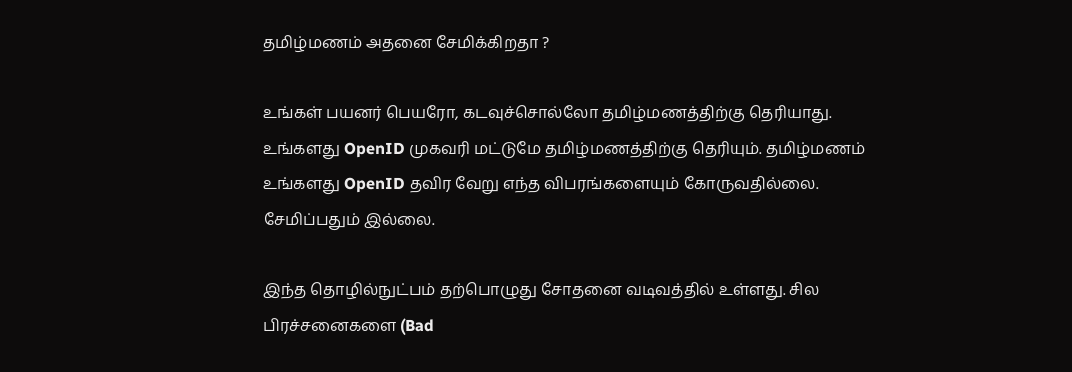தமிழ்மணம் அதனை சேமிக்கிறதா ?

உங்கள் பயனர் பெயரோ, கடவுச்சொல்லோ தமிழ்மணத்திற்கு தெரியாது. உங்களது OpenID முகவரி மட்டுமே தமிழ்மணத்திற்கு தெரியும். தமிழ்மணம் உங்களது OpenID தவிர வேறு எந்த விபரங்களையும் கோருவதில்லை. சேமிப்பதும் இல்லை.

இந்த தொழில்நுட்பம் தற்பொழுது சோதனை வடிவத்தில் உள்ளது. சில பிரச்சனைகளை (Bad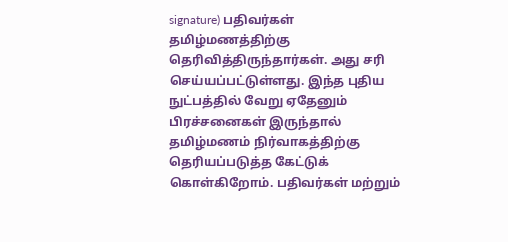signature) பதிவர்கள் தமிழ்மணத்திற்கு தெரிவித்திருந்தார்கள். அது சரி செய்யப்பட்டுள்ளது. இந்த புதிய நுட்பத்தில் வேறு ஏதேனும் பிரச்சனைகள் இருந்தால் தமிழ்மணம் நிர்வாகத்திற்கு தெரியப்படுத்த கேட்டுக் கொள்கிறோம். பதிவர்கள் மற்றும்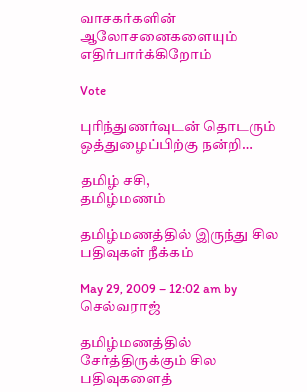வாசகர்களின் ஆலோசனைகளையும் எதிர்பார்க்கிறோம்

Vote

புரிந்துணர்வுடன் தொடரும் ஒத்துழைப்பிற்கு நன்றி…

தமிழ் சசி,
தமிழ்மணம்

தமிழ்மணத்தில் இருந்து சில பதிவுகள் நீக்கம்

May 29, 2009 – 12:02 am by செல்வராஜ்

தமிழ்மணத்தில் சேர்த்திருக்கும் சில பதிவுகளைத்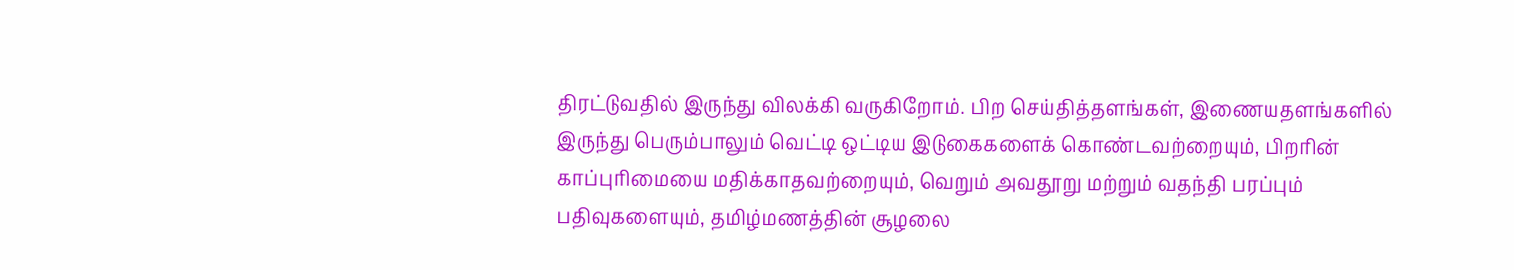திரட்டுவதில் இருந்து விலக்கி வருகிறோம். பிற செய்தித்தளங்கள், இணையதளங்களில் இருந்து பெரும்பாலும் வெட்டி ஒட்டிய இடுகைகளைக் கொண்டவற்றையும், பிறரின் காப்புரிமையை மதிக்காதவற்றையும், வெறும் அவதூறு மற்றும் வதந்தி பரப்பும் பதிவுகளையும், தமிழ்மணத்தின் சூழலை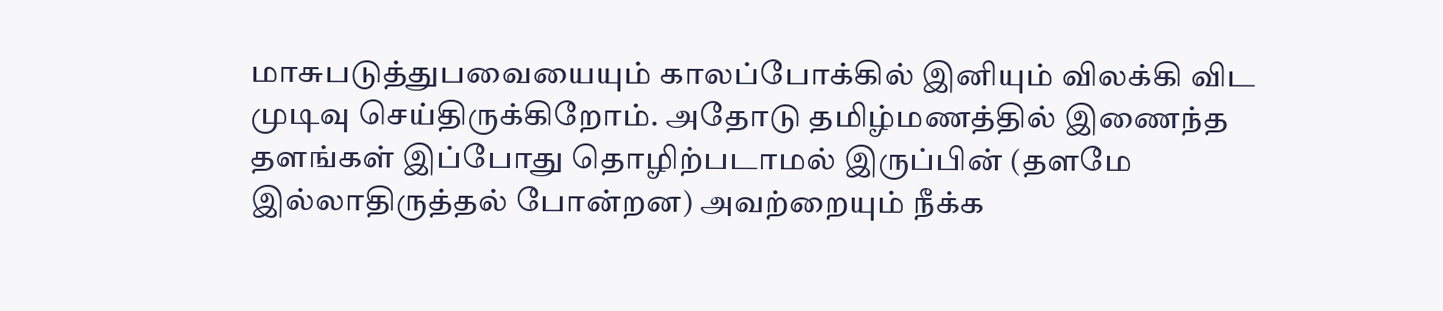மாசுபடுத்துபவையையும் காலப்போக்கில் இனியும் விலக்கி விட முடிவு செய்திருக்கிறோம். அதோடு தமிழ்மணத்தில் இணைந்த தளங்கள் இப்போது தொழிற்படாமல் இருப்பின் (தளமே இல்லாதிருத்தல் போன்றன) அவற்றையும் நீக்க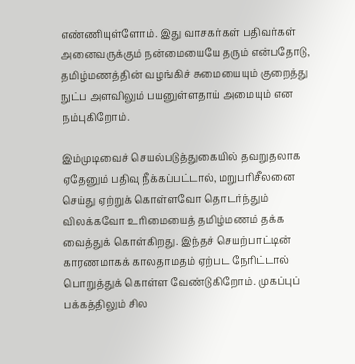எண்ணியுள்ளோம். இது வாசகர்கள் பதிவர்கள் அனைவருக்கும் நன்மையையே தரும் என்பதோடு, தமிழ்மணத்தின் வழங்கிச் சுமையையும் குறைத்து நுட்ப அளவிலும் பயனுள்ளதாய் அமையும் என நம்புகிறோம்.

இம்முடிவைச் செயல்படுத்துகையில் தவறுதலாக ஏதேனும் பதிவு நீக்கப்பட்டால், மறுபரிசீலனை செய்து ஏற்றுக் கொள்ளவோ தொடர்ந்தும் விலக்கவோ உரிமையைத் தமிழ்மணம் தக்க வைத்துக் கொள்கிறது. இந்தச் செயற்பாட்டின் காரணமாகக் காலதாமதம் ஏற்பட நேரிட்டால் பொறுத்துக் கொள்ள வேண்டுகிறோம். முகப்புப் பக்கத்திலும் சில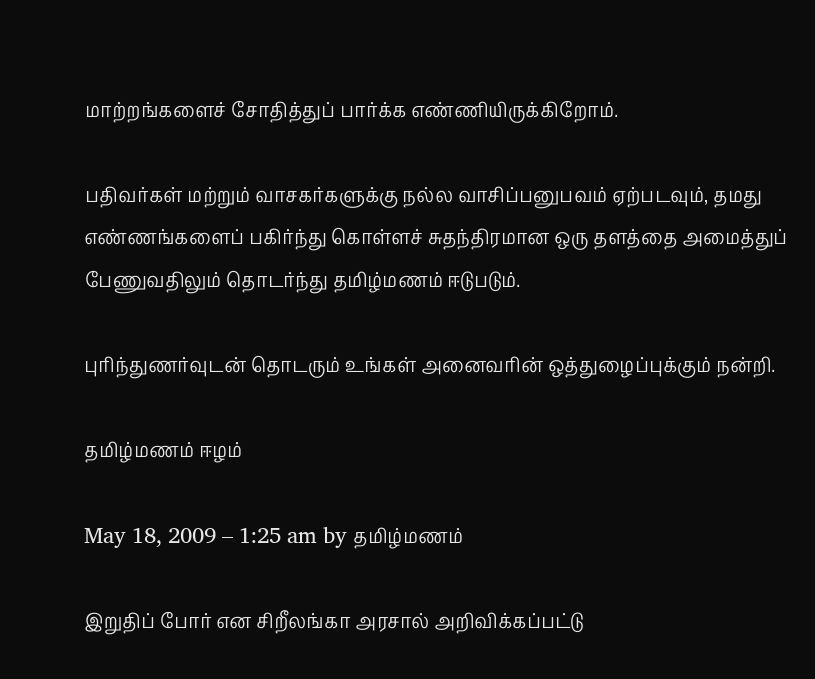மாற்றங்களைச் சோதித்துப் பார்க்க எண்ணியிருக்கிறோம்.

பதிவர்கள் மற்றும் வாசகர்களுக்கு நல்ல வாசிப்பனுபவம் ஏற்படவும், தமது எண்ணங்களைப் பகிர்ந்து கொள்ளச் சுதந்திரமான ஒரு தளத்தை அமைத்துப் பேணுவதிலும் தொடர்ந்து தமிழ்மணம் ஈடுபடும்.

புரிந்துணர்வுடன் தொடரும் உங்கள் அனைவரின் ஒத்துழைப்புக்கும் நன்றி.

தமிழ்மணம் ஈழம்

May 18, 2009 – 1:25 am by தமிழ்மணம்

இறுதிப் போர் என சிறீலங்கா அரசால் அறிவிக்கப்பட்டு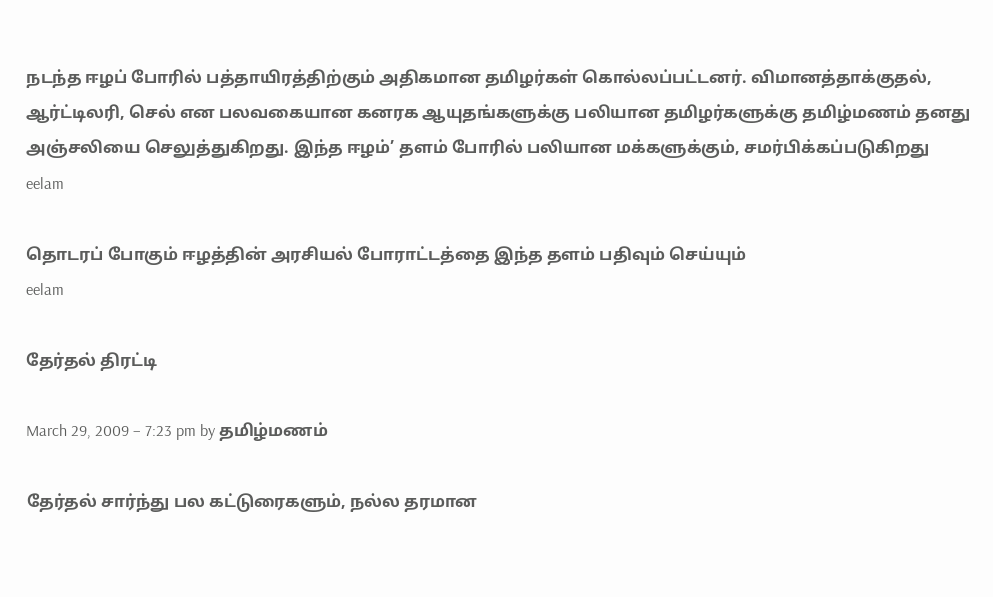நடந்த ஈழப் போரில் பத்தாயிரத்திற்கும் அதிகமான தமிழர்கள் கொல்லப்பட்டனர். விமானத்தாக்குதல், ஆர்ட்டிலரி, செல் என பலவகையான கனரக ஆயுதங்களுக்கு பலியான தமிழர்களுக்கு தமிழ்மணம் தனது அஞ்சலியை செலுத்துகிறது. இந்த ஈழம்’ தளம் போரில் பலியான மக்களுக்கும், சமர்பிக்கப்படுகிறது
eelam

தொடரப் போகும் ஈழத்தின் அரசியல் போராட்டத்தை இந்த தளம் பதிவும் செய்யும்
eelam

தேர்தல் திரட்டி

March 29, 2009 – 7:23 pm by தமிழ்மணம்

தேர்தல் சார்ந்து பல கட்டுரைகளும், நல்ல தரமான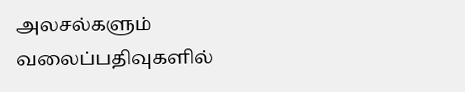அலசல்களும்
வலைப்பதிவுகளில்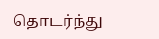தொடர்ந்து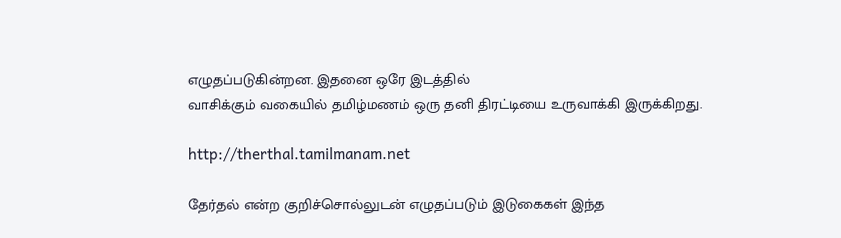எழுதப்படுகின்றன. இதனை ஒரே இடத்தில்
வாசிக்கும் வகையில் தமிழ்மணம் ஒரு தனி திரட்டியை உருவாக்கி இருக்கிறது.

http://therthal.tamilmanam.net

தேர்தல் என்ற குறிச்சொல்லுடன் எழுதப்படும் இடுகைகள் இந்த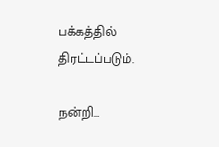பக்கத்தில்
திரட்டப்படும்.

நன்றி…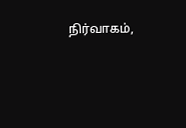நிர்வாகம்,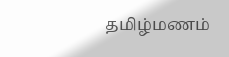தமிழ்மணம்